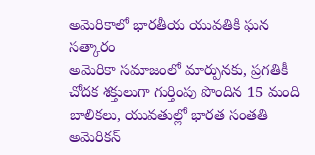అమెరికాలో భారతీయ యువతికి ఘన సత్కారం
అమెరికా సమాజంలో మార్పునకు, ప్రగతికీ చోదక శక్తులుగా గుర్తింపు పొందిన 15 మంది బాలికలు, యువతుల్లో భారత సంతతి అమెరికన్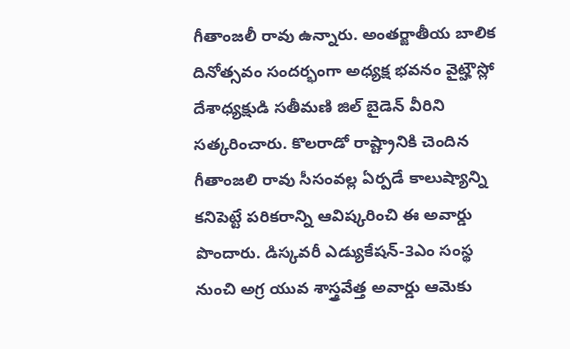గీతాంజలీ రావు ఉన్నారు. అంతర్జాతీయ బాలిక దినోత్సవం సందర్భంగా అధ్యక్ష భవనం వైట్హౌస్లో దేశాధ్యక్షుడి సతీమణి జిల్ బైడెన్ వీరిని సత్కరించారు. కొలరాడో రాష్ట్రానికి చెందిన గీతాంజలి రావు సీసంవల్ల ఏర్పడే కాలుష్యాన్ని కనిపెట్టే పరికరాన్ని ఆవిష్కరించి ఈ అవార్డు పొందారు. డిస్కవరీ ఎడ్యుకేషన్-3ఎం సంస్థ నుంచి అగ్ర యువ శాస్త్రవేత్త అవార్డు ఆమెకు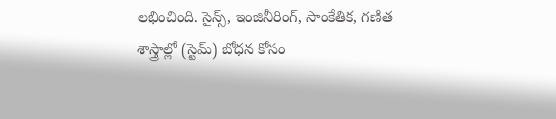లభించింది. సైన్స్, ఇంజినీరింగ్, సాంకేతిక, గణిత శాస్త్రాల్లో (స్టెమ్) బోధన కోసం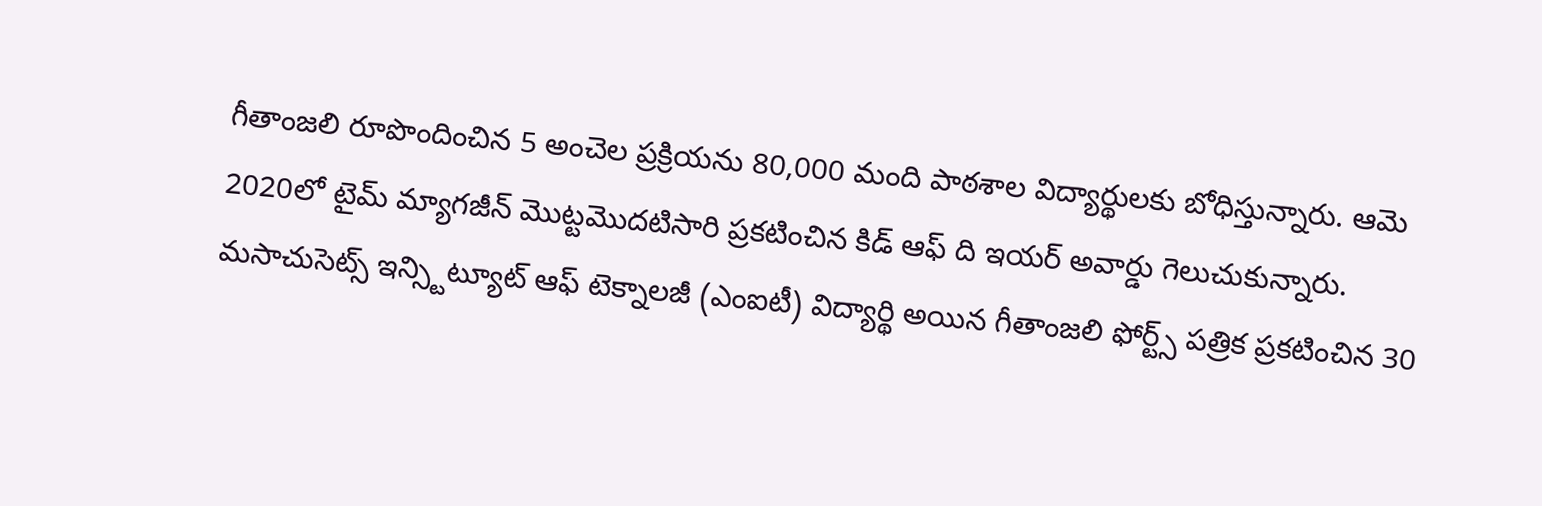గీతాంజలి రూపొందించిన 5 అంచెల ప్రక్రియను 80,000 మంది పాఠశాల విద్యార్థులకు బోధిస్తున్నారు. ఆమె 2020లో టైమ్ మ్యాగజీన్ మొట్టమొదటిసారి ప్రకటించిన కిడ్ ఆఫ్ ది ఇయర్ అవార్డు గెలుచుకున్నారు. మసాచుసెట్స్ ఇన్స్టిట్యూట్ ఆఫ్ టెక్నాలజీ (ఎంఐటీ) విద్యార్థి అయిన గీతాంజలి ఫోర్ట్స్ పత్రిక ప్రకటించిన 30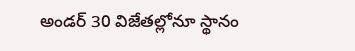అండర్ 30 విజేతల్లోనూ స్థానం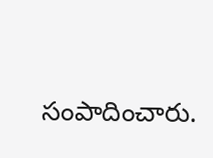సంపాదించారు.